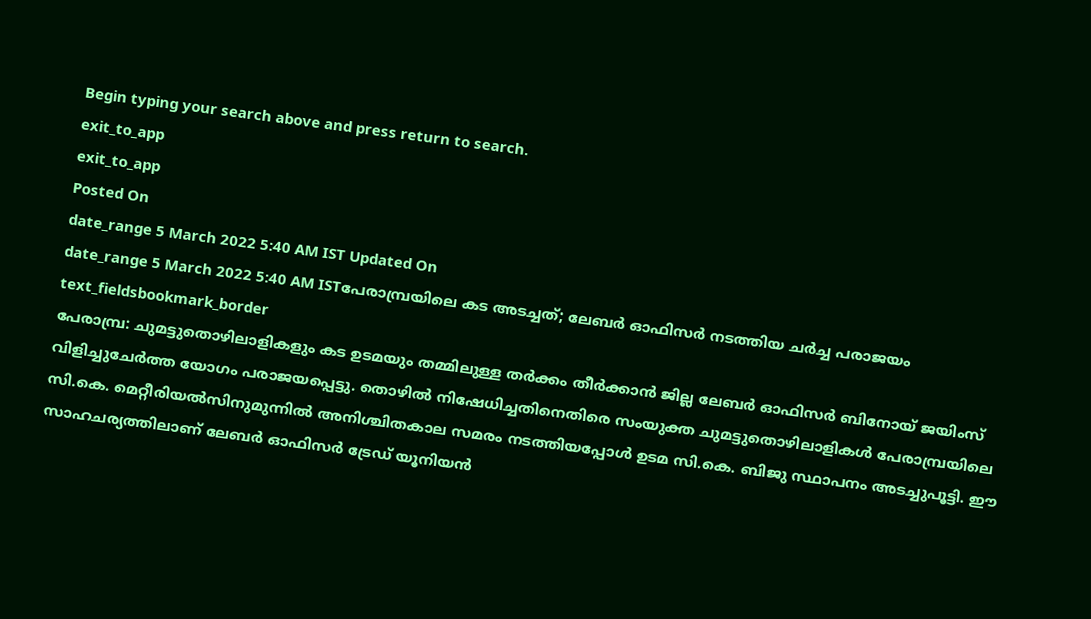Begin typing your search above and press return to search.
exit_to_app
exit_to_app
Posted On
date_range 5 March 2022 5:40 AM IST Updated On
date_range 5 March 2022 5:40 AM ISTപേരാമ്പ്രയിലെ കട അടച്ചത്; ലേബർ ഓഫിസർ നടത്തിയ ചർച്ച പരാജയം
text_fieldsbookmark_border
പേരാമ്പ്ര: ചുമട്ടുതൊഴിലാളികളും കട ഉടമയും തമ്മിലുള്ള തർക്കം തീർക്കാൻ ജില്ല ലേബർ ഓഫിസർ ബിനോയ് ജയിംസ് വിളിച്ചുചേർത്ത യോഗം പരാജയപ്പെട്ടു. തൊഴിൽ നിഷേധിച്ചതിനെതിരെ സംയുക്ത ചുമട്ടുതൊഴിലാളികൾ പേരാമ്പ്രയിലെ സി.കെ. മെറ്റീരിയൽസിനുമുന്നിൽ അനിശ്ചിതകാല സമരം നടത്തിയപ്പോൾ ഉടമ സി.കെ. ബിജു സ്ഥാപനം അടച്ചുപൂട്ടി. ഈ സാഹചര്യത്തിലാണ് ലേബർ ഓഫിസർ ട്രേഡ് യൂനിയൻ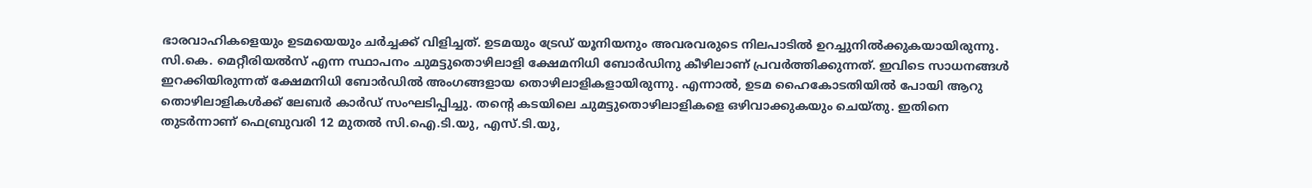ഭാരവാഹികളെയും ഉടമയെയും ചർച്ചക്ക് വിളിച്ചത്. ഉടമയും ട്രേഡ് യൂനിയനും അവരവരുടെ നിലപാടിൽ ഉറച്ചുനിൽക്കുകയായിരുന്നു. സി.കെ. മെറ്റീരിയൽസ് എന്ന സ്ഥാപനം ചുമട്ടുതൊഴിലാളി ക്ഷേമനിധി ബോർഡിനു കീഴിലാണ് പ്രവർത്തിക്കുന്നത്. ഇവിടെ സാധനങ്ങൾ ഇറക്കിയിരുന്നത് ക്ഷേമനിധി ബോർഡിൽ അംഗങ്ങളായ തൊഴിലാളികളായിരുന്നു. എന്നാൽ, ഉടമ ഹൈകോടതിയിൽ പോയി ആറു തൊഴിലാളികൾക്ക് ലേബർ കാർഡ് സംഘടിപ്പിച്ചു. തന്റെ കടയിലെ ചുമട്ടുതൊഴിലാളികളെ ഒഴിവാക്കുകയും ചെയ്തു. ഇതിനെ തുടർന്നാണ് ഫെബ്രുവരി 12 മുതൽ സി.ഐ.ടി.യു, എസ്.ടി.യു,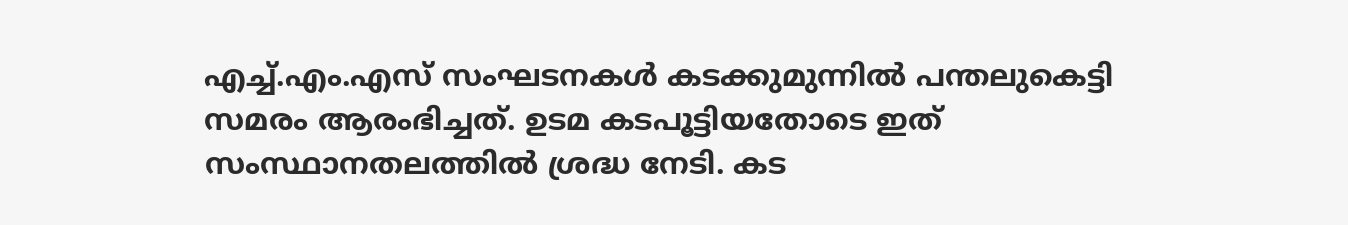എച്ച്.എം.എസ് സംഘടനകൾ കടക്കുമുന്നിൽ പന്തലുകെട്ടി സമരം ആരംഭിച്ചത്. ഉടമ കടപൂട്ടിയതോടെ ഇത് സംസ്ഥാനതലത്തിൽ ശ്രദ്ധ നേടി. കട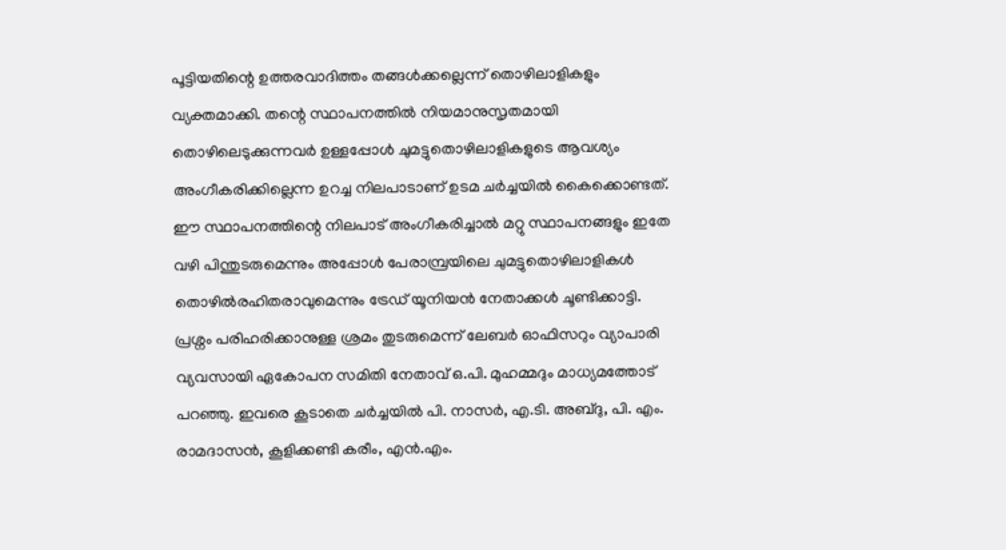പൂട്ടിയതിന്റെ ഉത്തരവാദിത്തം തങ്ങൾക്കല്ലെന്ന് തൊഴിലാളികളും വ്യക്തമാക്കി. തന്റെ സ്ഥാപനത്തിൽ നിയമാനുസൃതമായി തൊഴിലെടുക്കുന്നവർ ഉള്ളപ്പോൾ ചുമട്ടുതൊഴിലാളികളുടെ ആവശ്യം അംഗീകരിക്കില്ലെന്ന ഉറച്ച നിലപാടാണ് ഉടമ ചർച്ചയിൽ കൈക്കൊണ്ടത്. ഈ സ്ഥാപനത്തിന്റെ നിലപാട് അംഗീകരിച്ചാൽ മറ്റു സ്ഥാപനങ്ങളും ഇതേ വഴി പിന്തുടരുമെന്നും അപ്പോൾ പേരാമ്പ്രയിലെ ചുമട്ടുതൊഴിലാളികൾ തൊഴിൽരഹിതരാവുമെന്നും ട്രേഡ് യൂനിയൻ നേതാക്കൾ ചൂണ്ടിക്കാട്ടി. പ്രശ്നം പരിഹരിക്കാനുള്ള ശ്രമം തുടരുമെന്ന് ലേബർ ഓഫിസറും വ്യാപാരി വ്യവസായി ഏകോപന സമിതി നേതാവ് ഒ.പി. മുഹമ്മദും മാധ്യമത്തോട് പറഞ്ഞു. ഇവരെ കൂടാതെ ചർച്ചയിൽ പി. നാസർ, എ.ടി. അബ്ദു, പി. എം. രാമദാസൻ, കൂളിക്കണ്ടി കരീം, എൻ.എം.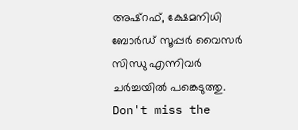അഷ്റഫ്, ക്ഷേമനിധി ബോർഡ് സൂപ്പർ വൈസർ സിന്ധു എന്നിവർ ചർച്ചയിൽ പങ്കെടുത്തു.
Don't miss the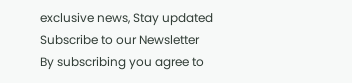exclusive news, Stay updated
Subscribe to our Newsletter
By subscribing you agree to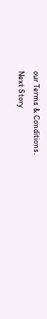our Terms & Conditions.
Next Story